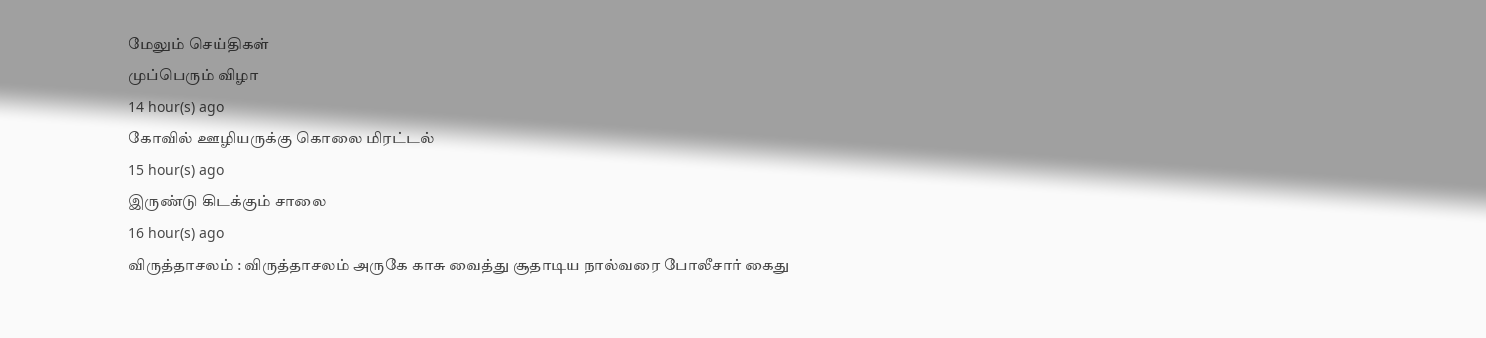மேலும் செய்திகள்
முப்பெரும் விழா
14 hour(s) ago
கோவில் ஊழியருக்கு கொலை மிரட்டல்
15 hour(s) ago
இருண்டு கிடக்கும் சாலை
16 hour(s) ago
விருத்தாசலம் : விருத்தாசலம் அருகே காசு வைத்து சூதாடிய நால்வரை போலீசார் கைது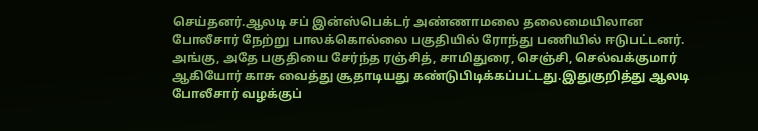செய்தனர்.ஆலடி சப் இன்ஸ்பெக்டர் அண்ணாமலை தலைமையிலான போலீசார் நேற்று பாலக்கொல்லை பகுதியில் ரோந்து பணியில் ஈடுபட்டனர். அங்கு, அதே பகுதியை சேர்ந்த ரஞ்சித், சாமிதுரை, செஞ்சி, செல்வக்குமார் ஆகியோர் காசு வைத்து சூதாடியது கண்டுபிடிக்கப்பட்டது.இதுகுறித்து ஆலடி போலீசார் வழக்குப்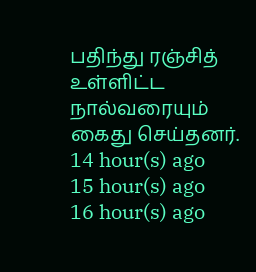பதிந்து ரஞ்சித் உள்ளிட்ட நால்வரையும் கைது செய்தனர்.
14 hour(s) ago
15 hour(s) ago
16 hour(s) ago